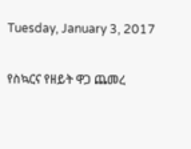Tuesday, January 3, 2017

የስኳርና የዘይት ዋጋ ጨመረ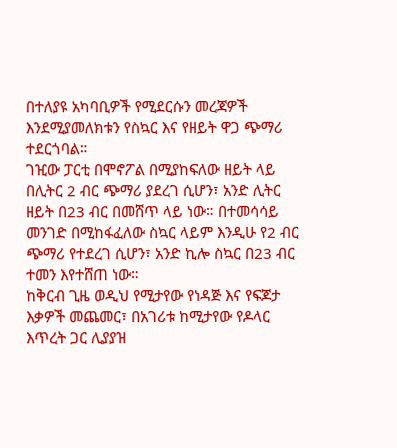በተለያዩ አካባቢዎች የሚደርሱን መረጃዎች እንደሚያመለክቱን የስኳር እና የዘይት ዋጋ ጭማሪ ተደርጎባል።
ገዢው ፓርቲ በሞኖፖል በሚያከፍለው ዘይት ላይ በሊትር 2 ብር ጭማሪ ያደረገ ሲሆን፣ አንድ ሊትር ዘይት በ23 ብር በመሸጥ ላይ ነው። በተመሳሳይ መንገድ በሚከፋፈለው ስኳር ላይም እንዲሁ የ2 ብር ጭማሪ የተደረገ ሲሆን፣ አንድ ኪሎ ስኳር በ23 ብር ተመን እየተሸጠ ነው።
ከቅርብ ጊዜ ወዲህ የሚታየው የነዳጅ እና የፍጆታ እቃዎች መጨመር፣ በአገሪቱ ከሚታየው የዶላር እጥረት ጋር ሊያያዝ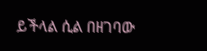ይችላል ሲል በዘገባው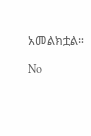አመልክቷል።

No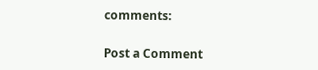comments:

Post a Comment